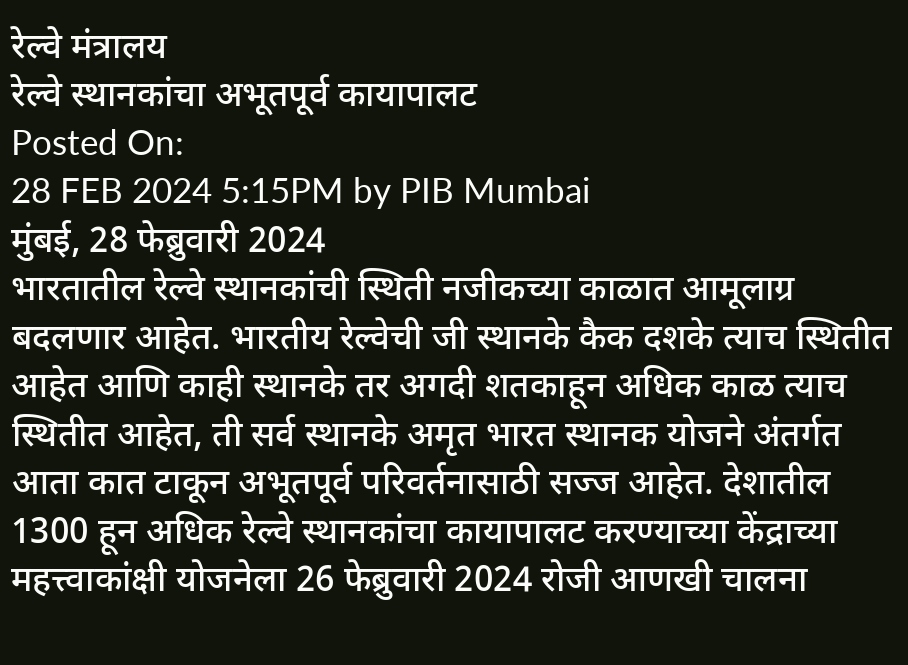रेल्वे मंत्रालय
रेल्वे स्थानकांचा अभूतपूर्व कायापालट
Posted On:
28 FEB 2024 5:15PM by PIB Mumbai
मुंबई, 28 फेब्रुवारी 2024
भारतातील रेल्वे स्थानकांची स्थिती नजीकच्या काळात आमूलाग्र बदलणार आहेत. भारतीय रेल्वेची जी स्थानके कैक दशके त्याच स्थितीत आहेत आणि काही स्थानके तर अगदी शतकाहून अधिक काळ त्याच स्थितीत आहेत, ती सर्व स्थानके अमृत भारत स्थानक योजने अंतर्गत आता कात टाकून अभूतपूर्व परिवर्तनासाठी सज्ज आहेत. देशातील 1300 हून अधिक रेल्वे स्थानकांचा कायापालट करण्याच्या केंद्राच्या महत्त्वाकांक्षी योजनेला 26 फेब्रुवारी 2024 रोजी आणखी चालना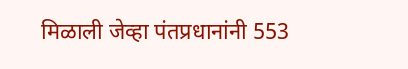मिळाली जेव्हा पंतप्रधानांनी 553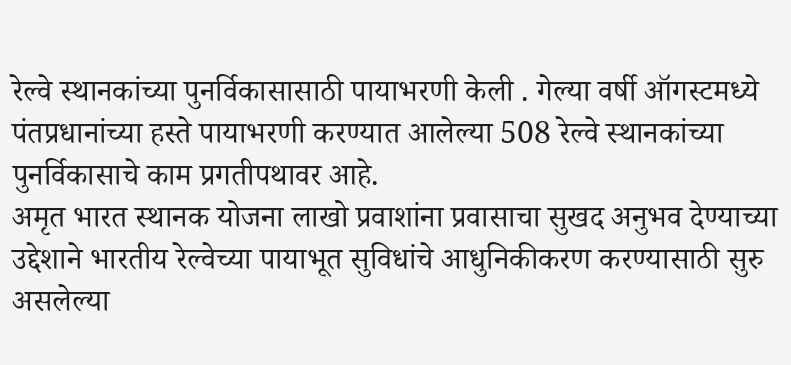रेल्वे स्थानकांच्या पुनर्विकासासाठी पायाभरणी केली . गेल्या वर्षी ऑगस्टमध्ये पंतप्रधानांच्या हस्ते पायाभरणी करण्यात आलेल्या 508 रेल्वे स्थानकांच्या पुनर्विकासाचे काम प्रगतीपथावर आहे.
अमृत भारत स्थानक योजना लाखो प्रवाशांना प्रवासाचा सुखद अनुभव देण्याच्या उद्देशाने भारतीय रेल्वेच्या पायाभूत सुविधांचे आधुनिकीकरण करण्यासाठी सुरु असलेल्या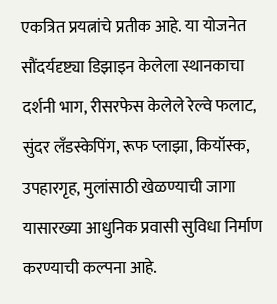एकत्रित प्रयत्नांचे प्रतीक आहे. या योजनेत सौंदर्यदृष्ट्या डिझाइन केलेला स्थानकाचा दर्शनी भाग, रीसरफेस केलेले रेल्वे फलाट, सुंदर लँडस्केपिंग, रूफ प्लाझा, कियॉस्क, उपहारगृह, मुलांसाठी खेळण्याची जागा यासारख्या आधुनिक प्रवासी सुविधा निर्माण करण्याची कल्पना आहे.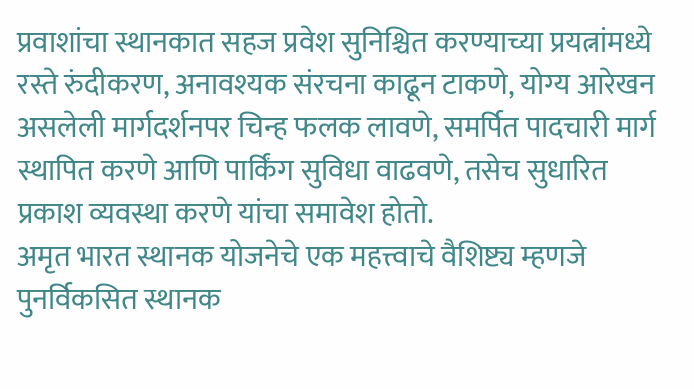प्रवाशांचा स्थानकात सहज प्रवेश सुनिश्चित करण्याच्या प्रयत्नांमध्ये रस्ते रुंदीकरण, अनावश्यक संरचना काढून टाकणे, योग्य आरेखन असलेली मार्गदर्शनपर चिन्ह फलक लावणे, समर्पित पादचारी मार्ग स्थापित करणे आणि पार्किंग सुविधा वाढवणे, तसेच सुधारित प्रकाश व्यवस्था करणे यांचा समावेश होतो.
अमृत भारत स्थानक योजनेचे एक महत्त्वाचे वैशिष्ट्य म्हणजे पुनर्विकसित स्थानक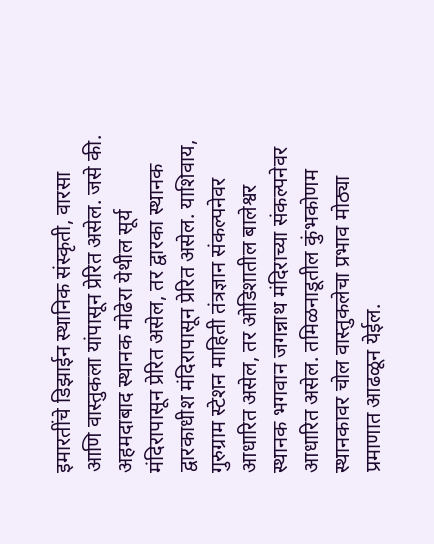इमारतींचे डिझाईन स्थानिक संस्कृती, वारसा आणि वास्तुकला यांपासून प्रेरित असेल. जसे की. अहमदाबाद स्थानक मोढेरा येथील सूर्य मंदिरापासून प्रेरित असेल, तर द्वारका स्थानक द्वारकाधीश मंदिरापासून प्रेरित असेल. याशिवाय, गुरुग्राम स्टेशन माहिती तंत्रज्ञान संकल्पनेवर आधारित असेल, तर ओडिशातील बालेश्वर स्थानक भगवान जगन्नाथ मंदिराच्या संकल्पनेवर आधारित असेल. तमिळनाडूतील कुंभकोणम स्थानकावर चोल वास्तुकलेचा प्रभाव मोठ्या प्रमाणात आढळून येईल.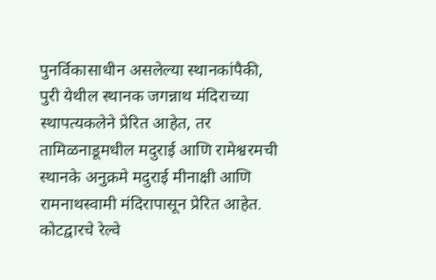पुनर्विकासाधीन असलेल्या स्थानकांपैकी, पुरी येथील स्थानक जगन्नाथ मंदिराच्या स्थापत्यकलेने प्रेरित आहेत, तर तामिळनाडूमधील मदुराई आणि रामेश्वरमची स्थानके अनुक्रमे मदुराई मीनाक्षी आणि रामनाथस्वामी मंदिरापासून प्रेरित आहेत. कोटद्वारचे रेल्वे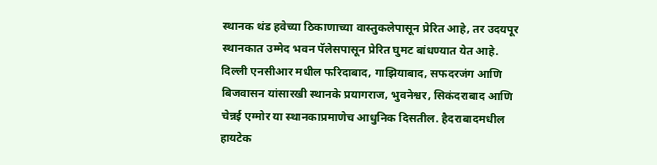स्थानक थंड हवेच्या ठिकाणाच्या वास्तुकलेपासून प्रेरित आहे, तर उदयपूर स्थानकात उम्मेद भवन पॅलेसपासून प्रेरित घुमट बांधण्यात येत आहे. दिल्ली एनसीआर मधील फरिदाबाद, गाझियाबाद, सफदरजंग आणि बिजवासन यांसारखी स्थानके प्रयागराज, भुवनेश्वर, सिकंदराबाद आणि चेन्नई एग्मोर या स्थानकाप्रमाणेच आधुनिक दिसतील. हैदराबादमधील हायटेक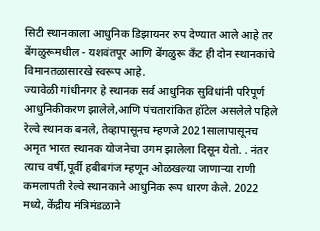सिटी स्थानकाला आधुनिक डिझायनर रुप देण्यात आले आहे तर बेंगळुरूमधील - यशवंतपूर आणि बेंगळुरू कँट ही दोन स्थानकांचे विमानतळासारखे स्वरूप आहे.
ज्यावेळी गांधीनगर हे स्थानक सर्व आधुनिक सुविधांनी परिपूर्ण आधुनिकीकरण झालेले,आणि पंचतारांकित हॉटेल असलेले पहिले रेल्वे स्थानक बनले, तेव्हापासूनच म्हणजे 2021सालापासूनच अमृत भारत स्थानक योजनेचा उगम झालेला दिसून येतो. . नंतर त्याच वर्षी,पूर्वी हबीबगंज म्हणून ओळखल्या जाणाऱ्या राणी कमलापती रेल्वे स्थानकाने आधुनिक रूप धारण केले. 2022 मध्ये, केंद्रीय मंत्रिमंडळाने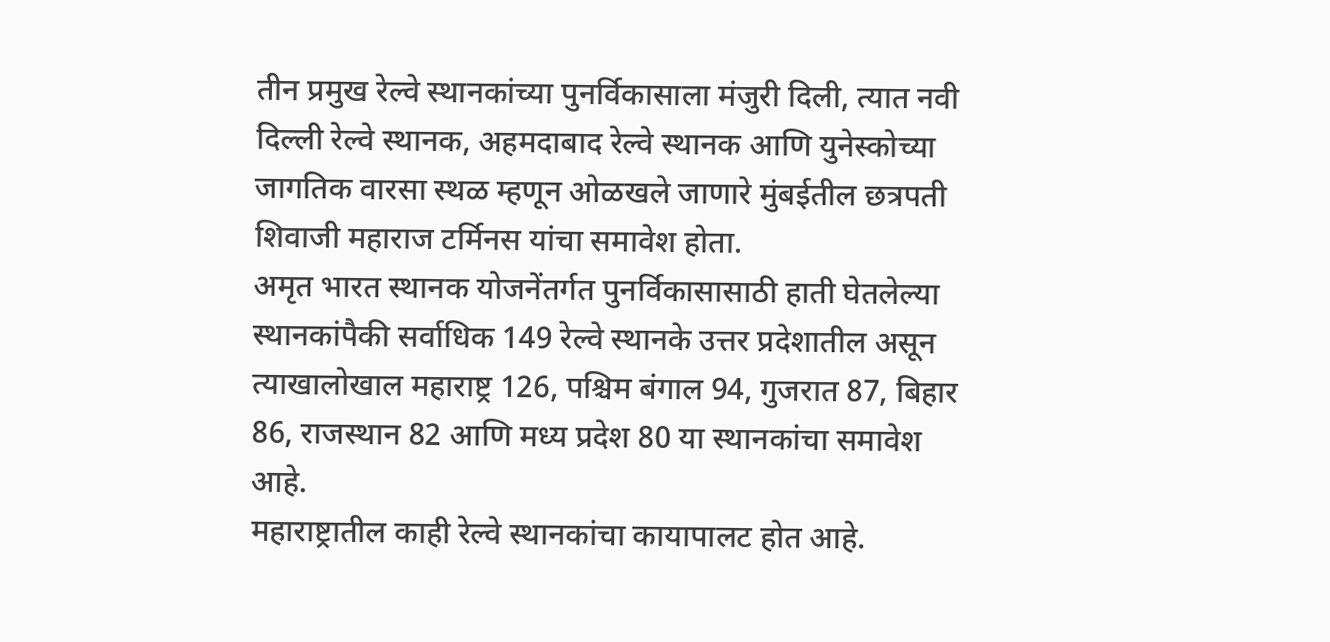तीन प्रमुख रेल्वे स्थानकांच्या पुनर्विकासाला मंजुरी दिली, त्यात नवी दिल्ली रेल्वे स्थानक, अहमदाबाद रेल्वे स्थानक आणि युनेस्कोच्या जागतिक वारसा स्थळ म्हणून ओळखले जाणारे मुंबईतील छत्रपती शिवाजी महाराज टर्मिनस यांचा समावेश होता.
अमृत भारत स्थानक योजनेंतर्गत पुनर्विकासासाठी हाती घेतलेल्या स्थानकांपैकी सर्वाधिक 149 रेल्वे स्थानके उत्तर प्रदेशातील असून त्याखालोखाल महाराष्ट्र 126, पश्चिम बंगाल 94, गुजरात 87, बिहार 86, राजस्थान 82 आणि मध्य प्रदेश 80 या स्थानकांचा समावेश आहे.
महाराष्ट्रातील काही रेल्वे स्थानकांचा कायापालट होत आहे.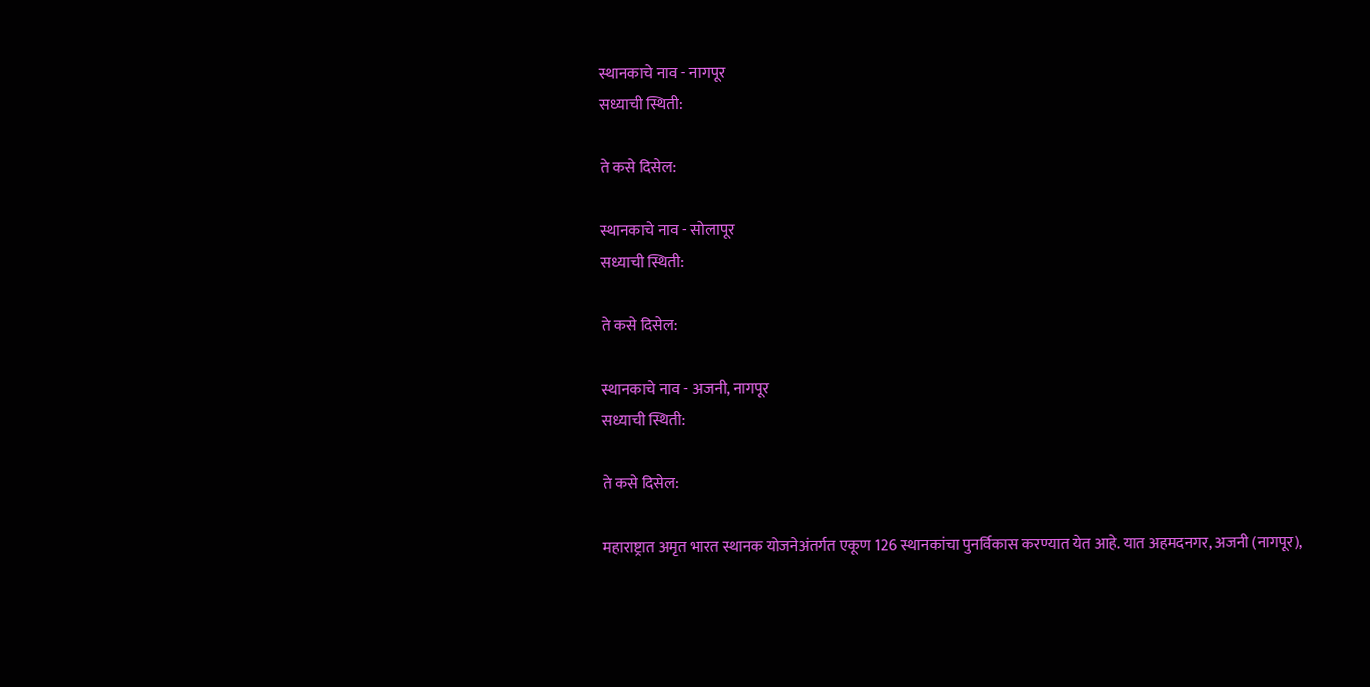स्थानकाचे नाव - नागपूर
सध्याची स्थिती:

ते कसे दिसेल:

स्थानकाचे नाव - सोलापूर
सध्याची स्थिती:

ते कसे दिसेल:

स्थानकाचे नाव - अजनी, नागपूर
सध्याची स्थिती:

ते कसे दिसेल:

महाराष्ट्रात अमृत भारत स्थानक योजनेअंतर्गत एकूण 126 स्थानकांचा पुनर्विकास करण्यात येत आहे. यात अहमदनगर, अजनी (नागपूर),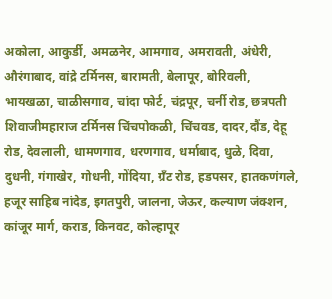अकोला, आकुर्डी, अमळनेर, आमगाव, अमरावती, अंधेरी, औरंगाबाद, वांद्रे टर्मिनस, बारामती, बेलापूर, बोरिवली, भायखळा, चाळीसगाव, चांदा फोर्ट, चंद्रपूर, चर्नी रोड, छत्रपती शिवाजीमहाराज टर्मिनस चिंचपोकळी, चिंचवड, दादर,दौंड, देहू रोड, देवलाली, धामणगाव, धरणगाव, धर्माबाद, धुळे, दिवा, दुधनी, गंगाखेर, गोधनी, गोंदिया, ग्रँट रोड, हडपसर, हातकणंगले, हजूर साहिब नांदेड, इगतपुरी, जालना, जेऊर, कल्याण जंक्शन, कांजूर मार्ग, कराड, किनवट, कोल्हापूर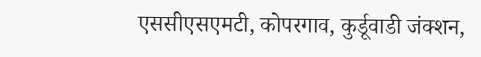एससीएसएमटी, कोपरगाव, कुर्डूवाडी जंक्शन,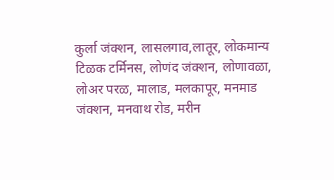कुर्ला जंक्शन, लासलगाव,लातूर, लोकमान्य टिळक टर्मिनस, लोणंद जंक्शन, लोणावळा, लोअर परळ, मालाड, मलकापूर, मनमाड जंक्शन, मनवाथ रोड, मरीन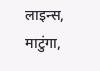लाइन्स, माटुंगा,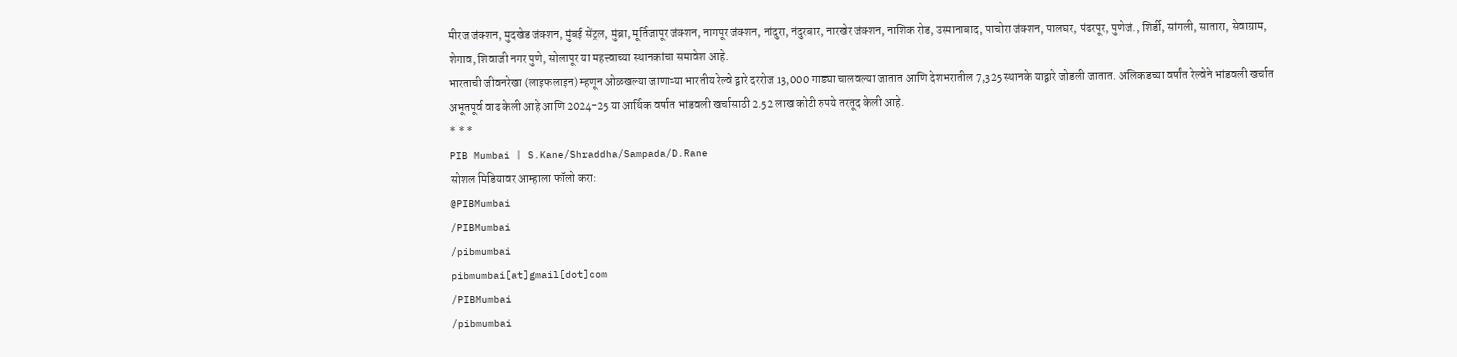मीरज जंक्शन, मुदखेड जंक्शन, मुंबई सेंट्रल, मुंब्रा, मूर्तिजापूर जंक्शन, नागपूर जंक्शन, नांदुरा, नंदुरबार, नारखेर जंक्शन, नाशिक रोड, उस्मानाबाद, पाचोरा जंक्शन, पालघर, पंढरपूर, पुणेजं., शिर्डी, सांगली, सातारा, सेवाग्राम, शेगाव, शिवाजी नगर पुणे, सोलापूर या महत्त्वाच्या स्थानकांचा समावेश आहे.
भारताची जीवनरेखा (लाइफलाइन) म्हणून ओळखल्या जाणाऱ्या भारतीय रेल्वे द्वारे दररोज 13,000 गाड्या चालवल्या जातात आणि देशभरातील 7,325 स्थानके याद्वारे जोडली जातात. अलिकडच्या वर्षांत रेल्वेने भांडवली खर्चात अभूतपूर्व वाढ केली आहे आणि 2024-25 या आर्थिक वर्षात भांडवली खर्चासाठी 2.52 लाख कोटी रुपये तरतूद केली आहे.
* * *
PIB Mumbai | S.Kane/Shraddha/Sampada/D.Rane
सोशल मिडियावर आम्हाला फॉलो करा:
@PIBMumbai
/PIBMumbai
/pibmumbai
pibmumbai[at]gmail[dot]com
/PIBMumbai
/pibmumbai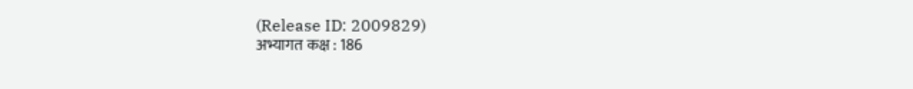(Release ID: 2009829)
अभ्यागत कक्ष : 186